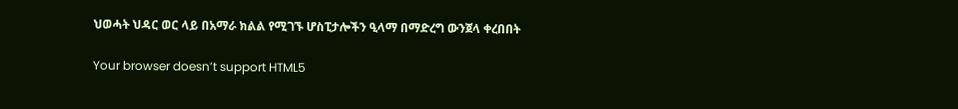ህወሓት ህዳር ወር ላይ በአማራ ክልል የሚገኙ ሆስፒታሎችን ዒላማ በማድረግ ውንጀላ ቀረበበት

Your browser doesn’t support HTML5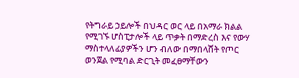የትግራይ ኃይሎች በህዳር ወር ላይ በአማራ ክልል የሚገኙ ሆስፒታሎች ላይ ጥቃት በማድረስ እና የውሃ ማስተላለፊያዎችን ሆን ብለው በማበላሸት የጦር ወንጀል የሚባል ድርጊት መፈፀማቸውን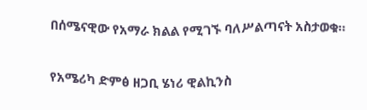በሰሜናዊው የአማራ ክልል የሚገኙ ባለሥልጣናት አስታወቁ።

የአሜሪካ ድምፅ ዘጋቢ ሄነሪ ዊልኪንስ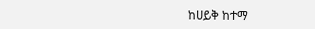ከሀይቅ ከተማ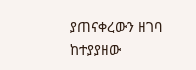ያጠናቀረውን ዘገባ ከተያያዘው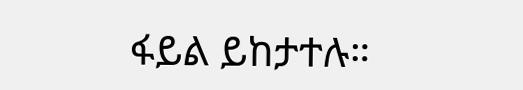ፋይል ይከታተሉ።